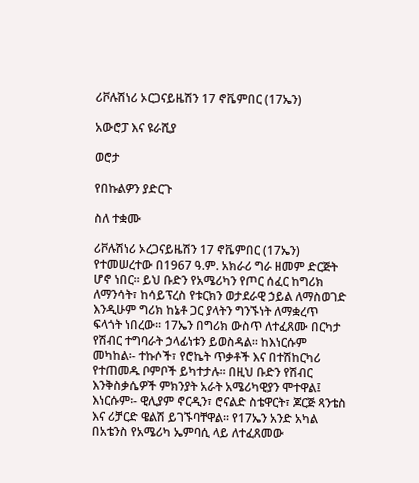ሪቮሉሽነሪ ኦርጋናይዜሽን 17 ኖቬምበር (17ኤን)

አውሮፓ እና ዩራሺያ

ወሮታ

የበኩልዎን ያድርጉ

ስለ ተቋሙ

ሪቮሉሽነሪ ኦረጋናይዜሽን 17 ኖቬምበር (17ኤን) የተመሠረተው በ1967 ዓ.ም. አክራሪ ግራ ዘመም ድርጅት ሆኖ ነበር፡፡ ይህ ቡድን የአሜሪካን የጦር ሰፈር ከግሪክ ለማንሳት፣ ከሳይፕረስ የቱርክን ወታደራዊ ኃይል ለማስወገድ እንዲሁም ግሪክ ከኔቶ ጋር ያላትን ግንኙነት ለማቋረጥ ፍላጎት ነበረው፡፡ 17ኤን በግሪክ ውስጥ ለተፈጸሙ በርካታ የሽብር ተግባራት ኃላፊነቱን ይወስዳል፡፡ ከእነርሱም መካከል፡- ተኩሶች፣ የሮኬት ጥቃቶች እና በተሽከርካሪ የተጠመዱ ቦምቦች ይካተታሉ፡፡ በዚህ ቡድን የሽብር እንቅስቃሴዎች ምክንያት አራት አሜሪካዊያን ሞተዋል፤ እነርሱም፡- ዊሊያም ኖርዲን፣ ሮናልድ ስቴዋርት፣ ጆርጅ ጻንቴስ እና ሪቻርድ ዌልሽ ይገኙባቸዋል፡፡ የ17ኤን አንድ አካል በአቴንስ የአሜሪካ ኤምባሲ ላይ ለተፈጸመው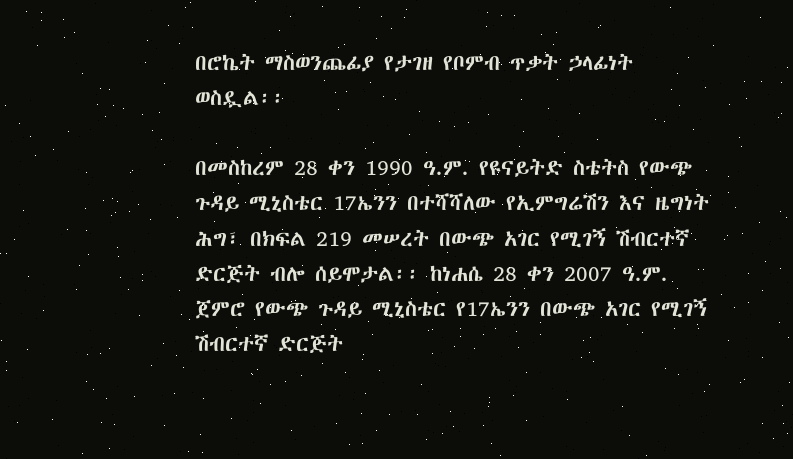በሮኬት ማስወንጨፊያ የታገዘ የቦምብ ጥቃት ኃላፊነት ወስዷል፡፡

በመስከረም 28 ቀን 1990 ዓ.ም. የዩናይትድ ስቴትስ የውጭ ጉዳይ ሚኒስቴር 17ኤንን በተሻሻለው የኢምግሬሽን እና ዜግነት ሕግ፣ በክፍል 219 መሠረት በውጭ አገር የሚገኝ ሽብርተኛ ድርጅት ብሎ ሰይሞታል፡፡ ከነሐሴ 28 ቀን 2007 ዓ.ም. ጀምሮ የውጭ ጉዳይ ሚኒስቴር የ17ኤንን በውጭ አገር የሚገኝ ሽብርተኛ ድርጅት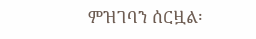ምዝገባን ሰርዟል፡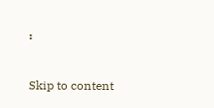፡

Skip to content